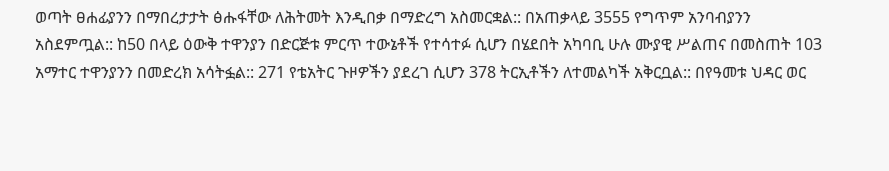ወጣት ፀሐፊያንን በማበረታታት ፅሑፋቸው ለሕትመት እንዲበቃ በማድረግ አስመርቋል:: በአጠቃላይ 3555 የግጥም አንባብያንን አስደምጧል:: ከ50 በላይ ዕውቅ ተዋንያን በድርጅቱ ምርጥ ተውኔቶች የተሳተፉ ሲሆን በሄደበት አካባቢ ሁሉ ሙያዊ ሥልጠና በመስጠት 103 አማተር ተዋንያንን በመድረክ አሳትፏል:: 271 የቴአትር ጉዞዎችን ያደረገ ሲሆን 378 ትርኢቶችን ለተመልካች አቅርቧል:: በየዓመቱ ህዳር ወር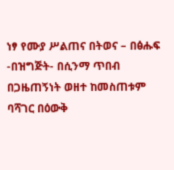ነፃ የሙያ ሥልጠና በትወና – በፅሑፍ -በዝግጅት- በሲንማ ጥበብ በጋዜጠኝነት ወዘተ ከመስጠቱም ባሻገር በዕውቅ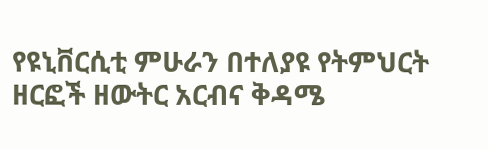የዩኒቨርሲቲ ምሁራን በተለያዩ የትምህርት ዘርፎች ዘውትር አርብና ቅዳሜ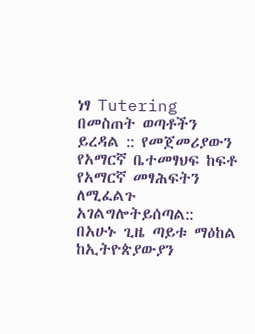ነፃ Tutering በመስጠት ወጣቶችን ይረዳል :: የመጀመሪያውን የአማርኛ ቤተመፃህፍ ከፍቶ የአማርኛ መፃሕፍትን ለሚፈልጉ አገልግሎትይሰጣል:: በአሁኑ ጊዜ ጣይቱ ማዕከል ከኢትዮጵያውያን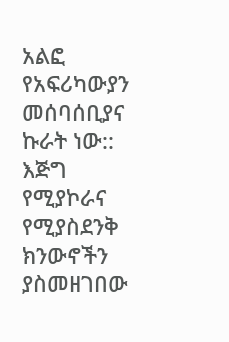አልፎ የአፍሪካውያን መሰባሰቢያና ኩራት ነው::
እጅግ የሚያኮራና የሚያስደንቅ ክንውኖችን ያስመዘገበው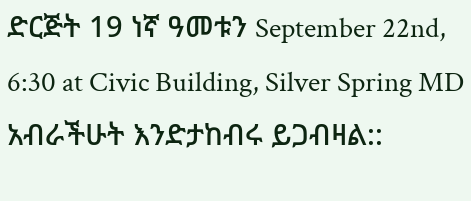ድርጅት 19 ነኛ ዓመቱን September 22nd, 6:30 at Civic Building, Silver Spring MD አብራችሁት እንድታከብሩ ይጋብዛል::